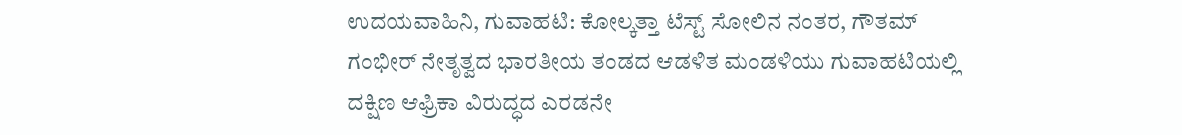ಉದಯವಾಹಿನಿ, ಗುವಾಹಟಿ: ಕೋಲ್ಕತ್ತಾ ಟೆಸ್ಟ್ ಸೋಲಿನ ನಂತರ, ಗೌತಮ್ ಗಂಭೀರ್ ನೇತೃತ್ವದ ಭಾರತೀಯ ತಂಡದ ಆಡಳಿತ ಮಂಡಳಿಯು ಗುವಾಹಟಿಯಲ್ಲಿ ದಕ್ಷಿಣ ಆಫ್ರಿಕಾ ವಿರುದ್ಧದ ಎರಡನೇ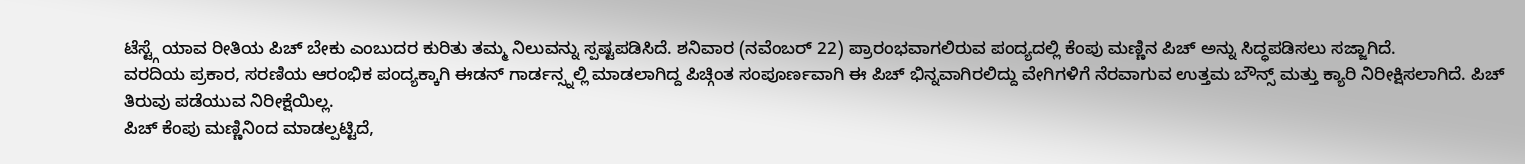ಟೆಸ್ಟ್ಗೆ ಯಾವ ರೀತಿಯ ಪಿಚ್ ಬೇಕು ಎಂಬುದರ ಕುರಿತು ತಮ್ಮ ನಿಲುವನ್ನು ಸ್ಪಷ್ಟಪಡಿಸಿದೆ. ಶನಿವಾರ (ನವೆಂಬರ್ 22) ಪ್ರಾರಂಭವಾಗಲಿರುವ ಪಂದ್ಯದಲ್ಲಿ ಕೆಂಪು ಮಣ್ಣಿನ ಪಿಚ್ ಅನ್ನು ಸಿದ್ಧಪಡಿಸಲು ಸಜ್ಜಾಗಿದೆ.
ವರದಿಯ ಪ್ರಕಾರ, ಸರಣಿಯ ಆರಂಭಿಕ ಪಂದ್ಯಕ್ಕಾಗಿ ಈಡನ್ ಗಾರ್ಡನ್ಸ್ನಲ್ಲಿ ಮಾಡಲಾಗಿದ್ದ ಪಿಚ್ಗಿಂತ ಸಂಪೂರ್ಣವಾಗಿ ಈ ಪಿಚ್ ಭಿನ್ನವಾಗಿರಲಿದ್ದು ವೇಗಿಗಳಿಗೆ ನೆರವಾಗುವ ಉತ್ತಮ ಬೌನ್ಸ್ ಮತ್ತು ಕ್ಯಾರಿ ನಿರೀಕ್ಷಿಸಲಾಗಿದೆ. ಪಿಚ್ ತಿರುವು ಪಡೆಯುವ ನಿರೀಕ್ಷೆಯಿಲ್ಲ.
ಪಿಚ್ ಕೆಂಪು ಮಣ್ಣಿನಿಂದ ಮಾಡಲ್ಪಟ್ಟಿದೆ,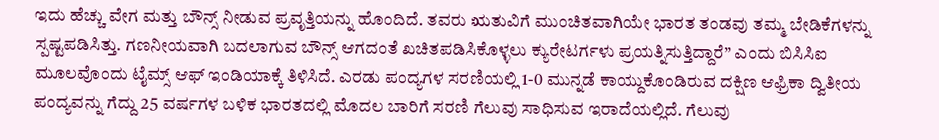ಇದು ಹೆಚ್ಚು ವೇಗ ಮತ್ತು ಬೌನ್ಸ್ ನೀಡುವ ಪ್ರವೃತ್ತಿಯನ್ನು ಹೊಂದಿದೆ. ತವರು ಋತುವಿಗೆ ಮುಂಚಿತವಾಗಿಯೇ ಭಾರತ ತಂಡವು ತಮ್ಮ ಬೇಡಿಕೆಗಳನ್ನು ಸ್ಪಷ್ಟಪಡಿಸಿತ್ತು. ಗಣನೀಯವಾಗಿ ಬದಲಾಗುವ ಬೌನ್ಸ್ ಆಗದಂತೆ ಖಚಿತಪಡಿಸಿಕೊಳ್ಳಲು ಕ್ಯುರೇಟರ್ಗಳು ಪ್ರಯತ್ನಿಸುತ್ತಿದ್ದಾರೆ” ಎಂದು ಬಿಸಿಸಿಐ ಮೂಲವೊಂದು ಟೈಮ್ಸ್ ಆಫ್ ಇಂಡಿಯಾಕ್ಕೆ ತಿಳಿಸಿದೆ. ಎರಡು ಪಂದ್ಯಗಳ ಸರಣಿಯಲ್ಲಿ 1-0 ಮುನ್ನಡೆ ಕಾಯ್ದುಕೊಂಡಿರುವ ದಕ್ಷಿಣ ಆಫ್ರಿಕಾ ದ್ವಿತೀಯ ಪಂದ್ಯವನ್ನು ಗೆದ್ದು 25 ವರ್ಷಗಳ ಬಳಿಕ ಭಾರತದಲ್ಲಿ ಮೊದಲ ಬಾರಿಗೆ ಸರಣಿ ಗೆಲುವು ಸಾಧಿಸುವ ಇರಾದೆಯಲ್ಲಿದೆ. ಗೆಲುವು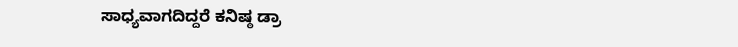ಸಾಧ್ಯವಾಗದಿದ್ದರೆ ಕನಿಷ್ಠ ಡ್ರಾ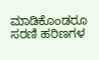ಮಾಡಿಕೊಂಡರೂ ಸರಣಿ ಹರಿಣಗಳ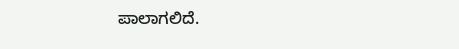ಪಾಲಾಗಲಿದೆ.